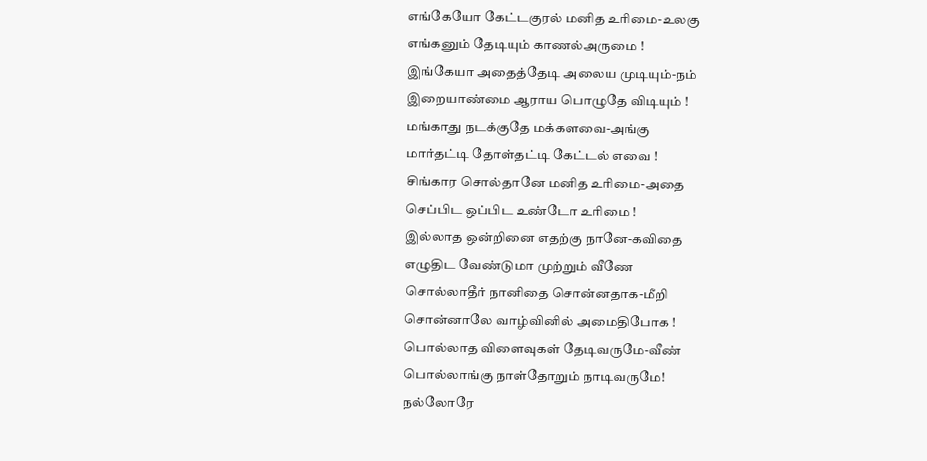எங்கேயோ கேட்டகுரல் மனித உரிமை-உலகு
எங்கனும் தேடியும் காணல்அருமை !
இங்கேயா அதைத்தேடி அலைய முடியும்-நம்
இறையாண்மை ஆராய பொழுதே விடியும் !
மங்காது நடக்குதே மக்களவை-அங்கு
மார்தட்டி தோள்தட்டி கேட்டல் எவை !
சிங்கார சொல்தானே மனித உரிமை-அதை
செப்பிட ஒப்பிட உண்டோ உரிமை !
இல்லாத ஒன்றினை எதற்கு நானே-கவிதை
எழுதிட வேண்டுமா முற்றும் வீணே
சொல்லாதீர் நானிதை சொன்னதாக-மீறி
சொன்னாலே வாழ்வினில் அமைதிபோக !
பொல்லாத விளைவுகள் தேடிவருமே-வீண்
பொல்லாங்கு நாள்தோறும் நாடிவருமே!
நல்லோரே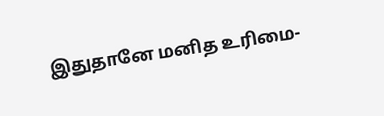இதுதானே மனித உரிமை-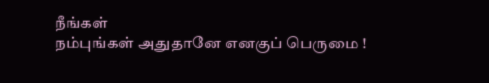நீங்கள்
நம்புங்கள் அதுதானே எனகுப் பெருமை !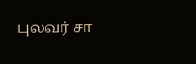புலவர் சா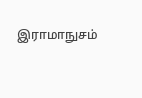இராமாநுசம்